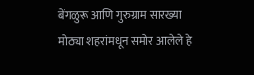बेंगळुरू आणि गुरुग्राम सारख्या मोठ्या शहरांमधून समोर आलेले हे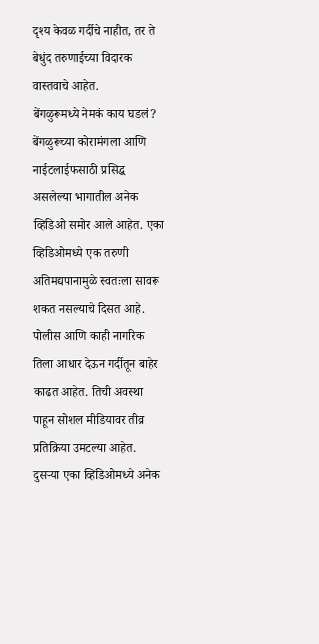दृश्य केवळ गर्दीचे नाहीत, तर ते बेधुंद तरुणाईच्या विदारक वास्तवाचे आहेत.
बेंगळुरूमध्ये नेमकं काय घडलं?
बेंगळुरूच्या कोरामंगला आणि नाईटलाईफसाठी प्रसिद्ध असलेल्या भागातील अनेक व्हिडिओ समोर आले आहेत. एका व्हिडिओमध्ये एक तरुणी अतिमद्यपानामुळे स्वतःला सावरू शकत नसल्याचे दिसत आहे. पोलीस आणि काही नागरिक तिला आधार देऊन गर्दीतून बाहेर काढत आहेत. तिची अवस्था पाहून सोशल मीडियावर तीव्र प्रतिक्रिया उमटल्या आहेत. दुसऱ्या एका व्हिडिओमध्ये अनेक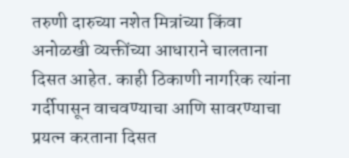तरुणी दारुच्या नशेत मित्रांच्या किंवा अनोळखी व्यक्तींच्या आधाराने चालताना दिसत आहेत. काही ठिकाणी नागरिक त्यांना गर्दीपासून वाचवण्याचा आणि सावरण्याचा प्रयत्न करताना दिसत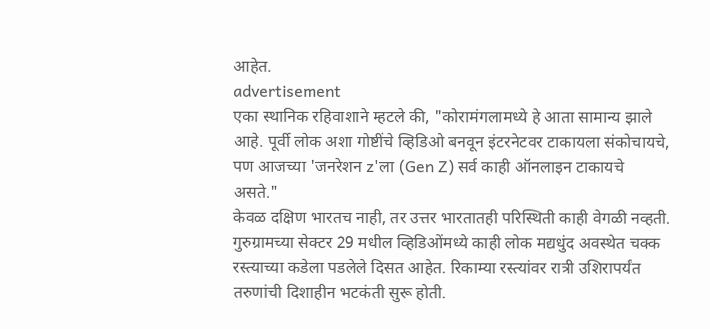आहेत.
advertisement
एका स्थानिक रहिवाशाने म्हटले की, "कोरामंगलामध्ये हे आता सामान्य झाले आहे. पूर्वी लोक अशा गोष्टींचे व्हिडिओ बनवून इंटरनेटवर टाकायला संकोचायचे, पण आजच्या 'जनरेशन z'ला (Gen Z) सर्व काही ऑनलाइन टाकायचे असते."
केवळ दक्षिण भारतच नाही, तर उत्तर भारतातही परिस्थिती काही वेगळी नव्हती. गुरुग्रामच्या सेक्टर 29 मधील व्हिडिओंमध्ये काही लोक मद्यधुंद अवस्थेत चक्क रस्त्याच्या कडेला पडलेले दिसत आहेत. रिकाम्या रस्त्यांवर रात्री उशिरापर्यंत तरुणांची दिशाहीन भटकंती सुरू होती.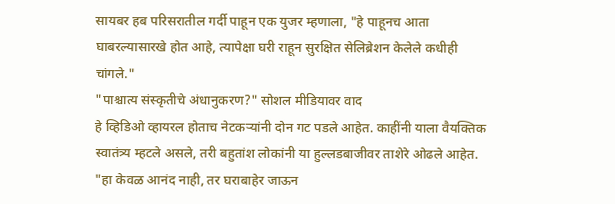सायबर हब परिसरातील गर्दी पाहून एक युजर म्हणाला, "हे पाहूनच आता घाबरल्यासारखे होत आहे, त्यापेक्षा घरी राहून सुरक्षित सेलिब्रेशन केलेले कधीही चांगले."
"पाश्चात्य संस्कृतीचे अंधानुकरण?" सोशल मीडियावर वाद
हे व्हिडिओ व्हायरल होताच नेटकऱ्यांनी दोन गट पडले आहेत. काहींनी याला वैयक्तिक स्वातंत्र्य म्हटले असले, तरी बहुतांश लोकांनी या हुल्लडबाजीवर ताशेरे ओढले आहेत. "हा केवळ आनंद नाही, तर घराबाहेर जाऊन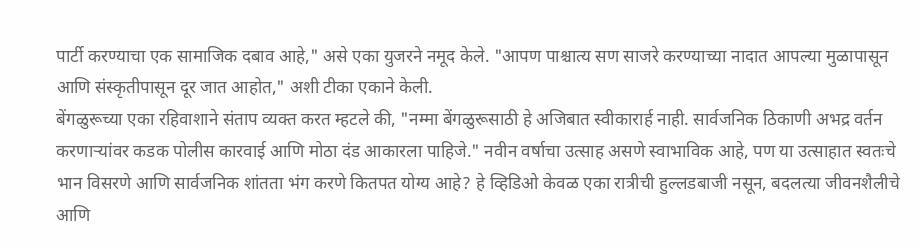पार्टी करण्याचा एक सामाजिक दबाव आहे," असे एका युजरने नमूद केले. "आपण पाश्चात्य सण साजरे करण्याच्या नादात आपल्या मुळापासून आणि संस्कृतीपासून दूर जात आहोत," अशी टीका एकाने केली.
बेंगळुरूच्या एका रहिवाशाने संताप व्यक्त करत म्हटले की, "नम्मा बेंगळुरूसाठी हे अजिबात स्वीकारार्ह नाही. सार्वजनिक ठिकाणी अभद्र वर्तन करणाऱ्यांवर कडक पोलीस कारवाई आणि मोठा दंड आकारला पाहिजे." नवीन वर्षाचा उत्साह असणे स्वाभाविक आहे, पण या उत्साहात स्वतःचे भान विसरणे आणि सार्वजनिक शांतता भंग करणे कितपत योग्य आहे? हे व्हिडिओ केवळ एका रात्रीची हुल्लडबाजी नसून, बदलत्या जीवनशैलीचे आणि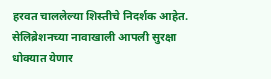हरवत चाललेल्या शिस्तीचे निदर्शक आहेत. सेलिब्रेशनच्या नावाखाली आपली सुरक्षा धोक्यात येणार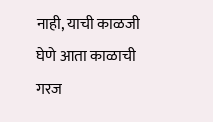नाही, याची काळजी घेणे आता काळाची गरज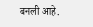बनली आहे.